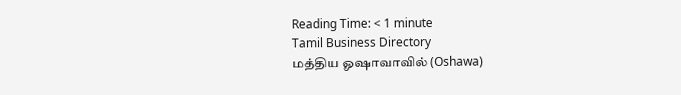Reading Time: < 1 minute
Tamil Business Directory
மத்திய ஓஷாவாவில் (Oshawa)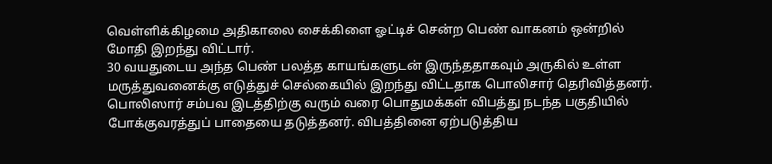வெள்ளிக்கிழமை அதிகாலை சைக்கிளை ஓட்டிச் சென்ற பெண் வாகனம் ஒன்றில் மோதி இறந்து விட்டார்.
30 வயதுடைய அந்த பெண் பலத்த காயங்களுடன் இருந்ததாகவும் அருகில் உள்ள மருத்துவனைக்கு எடுத்துச் செல்கையில் இறந்து விட்டதாக பொலிசார் தெரிவித்தனர்.
பொலிஸார் சம்பவ இடத்திற்கு வரும் வரை பொதுமக்கள் விபத்து நடந்த பகுதியில் போக்குவரத்துப் பாதையை தடுத்தனர். விபத்தினை ஏற்படுத்திய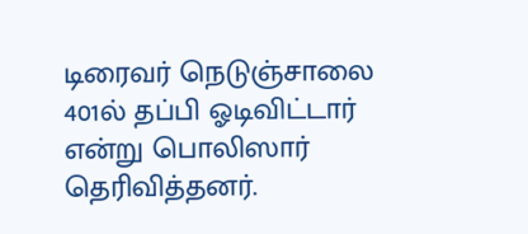டிரைவர் நெடுஞ்சாலை 401ல் தப்பி ஓடிவிட்டார் என்று பொலிஸார் தெரிவித்தனர்.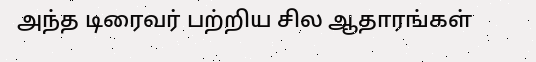அந்த டிரைவர் பற்றிய சில ஆதாரங்கள்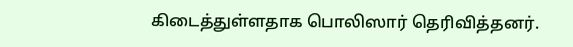கிடைத்துள்ளதாக பொலிஸார் தெரிவித்தனர்.